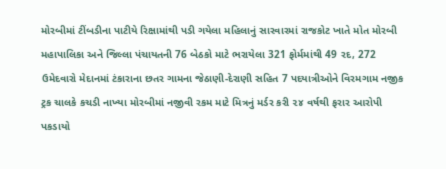મોરબીમાં ટીંબડીના પાટીયે રિક્ષામાંથી પડી ગયેલા મહિલાનું સારવારમાં રાજકોટ ખાતે મોત મોરબી મહાપાલિકા અને જિલ્લા પંચાયતની 76 બેઠકો માટે ભરાયેલા 321 ફોર્મમાંથી 49 રદ, 272 ઉમેદવારો મેદાનમાં ટંકારાના છતર ગામના જેઠાણી-દેરાણી સહિત 7 પદયાત્રીઓને વિરમગામ નજીક ટ્રક ચાલકે કચડી નાખ્યા મોરબીમાં નજીવી રકમ માટે મિત્રનું મર્ડર કરી ૨૪ વર્ષથી ફરાર આરોપી પકડાયો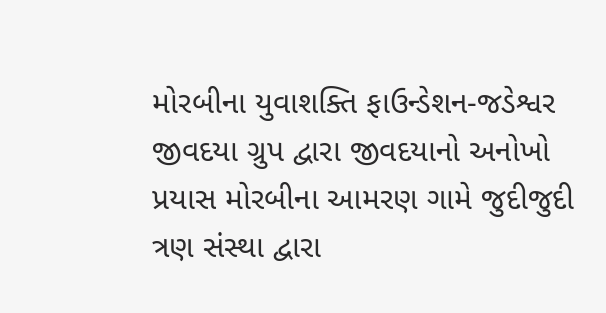મોરબીના યુવાશક્તિ ફાઉન્ડેશન-જડેશ્વર જીવદયા ગ્રુપ દ્વારા જીવદયાનો અનોખો પ્રયાસ મોરબીના આમરણ ગામે જુદીજુદી ત્રણ સંસ્થા દ્વારા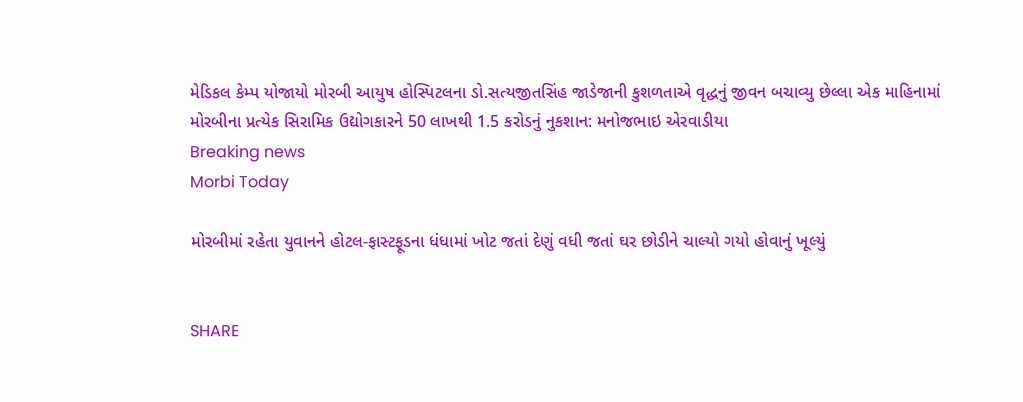મેડિકલ કેમ્પ યોજાયો મોરબી આયુષ હોસ્પિટલના ડો.સત્યજીતસિંહ જાડેજાની કુશળતાએ વૃદ્ધનું જીવન બચાવ્યુ છેલ્લા એક માહિનામાં મોરબીના પ્રત્યેક સિરામિક ઉદ્યોગકારને 50 લાખથી 1.5 કરોડનું નુકશાન: મનોજભાઇ એરવાડીયા
Breaking news
Morbi Today

મોરબીમાં રહેતા યુવાનને હોટલ-ફાસ્ટફૂડના ધંધામાં ખોટ જતાં દેણું વધી જતાં ઘર છોડીને ચાલ્યો ગયો હોવાનું ખૂલ્યું


SHARE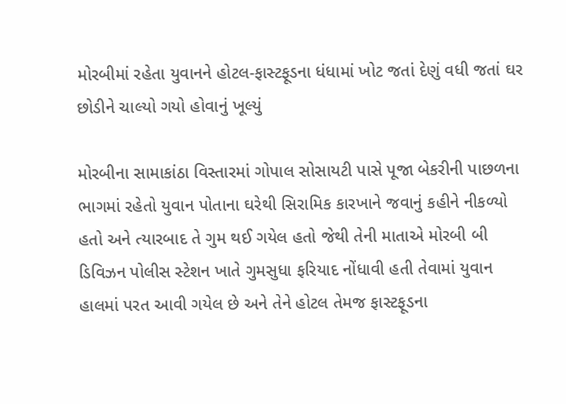મોરબીમાં રહેતા યુવાનને હોટલ-ફાસ્ટફૂડના ધંધામાં ખોટ જતાં દેણું વધી જતાં ઘર છોડીને ચાલ્યો ગયો હોવાનું ખૂલ્યું

મોરબીના સામાકાંઠા વિસ્તારમાં ગોપાલ સોસાયટી પાસે પૂજા બેકરીની પાછળના ભાગમાં રહેતો યુવાન પોતાના ઘરેથી સિરામિક કારખાને જવાનું કહીને નીકળ્યો હતો અને ત્યારબાદ તે ગુમ થઈ ગયેલ હતો જેથી તેની માતાએ મોરબી બી ડિવિઝન પોલીસ સ્ટેશન ખાતે ગુમસુધા ફરિયાદ નોંધાવી હતી તેવામાં યુવાન હાલમાં પરત આવી ગયેલ છે અને તેને હોટલ તેમજ ફાસ્ટફૂડના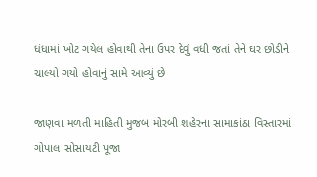ધંધામાં ખોટ ગયેલ હોવાથી તેના ઉપર દેવું વધી જતાં તેને ઘર છોડીને ચાલ્યો ગયો હોવાનું સામે આવ્યું છે

જાણવા મળતી માહિતી મુજબ મોરબી શહેરના સામાકાંઠા વિસ્તારમાં ગોપાલ સોસાયટી પૂજા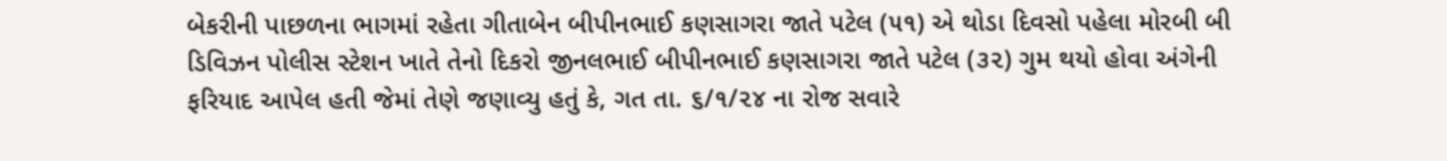બેકરીની પાછળના ભાગમાં રહેતા ગીતાબેન બીપીનભાઈ કણસાગરા જાતે પટેલ (૫૧) એ થોડા દિવસો પહેલા મોરબી બી ડિવિઝન પોલીસ સ્ટેશન ખાતે તેનો દિકરો જીનલભાઈ બીપીનભાઈ કણસાગરા જાતે પટેલ (૩૨) ગુમ થયો હોવા અંગેની ફરિયાદ આપેલ હતી જેમાં તેણે જણાવ્યુ હતું કે, ગત તા. ૬/૧/૨૪ ના રોજ સવારે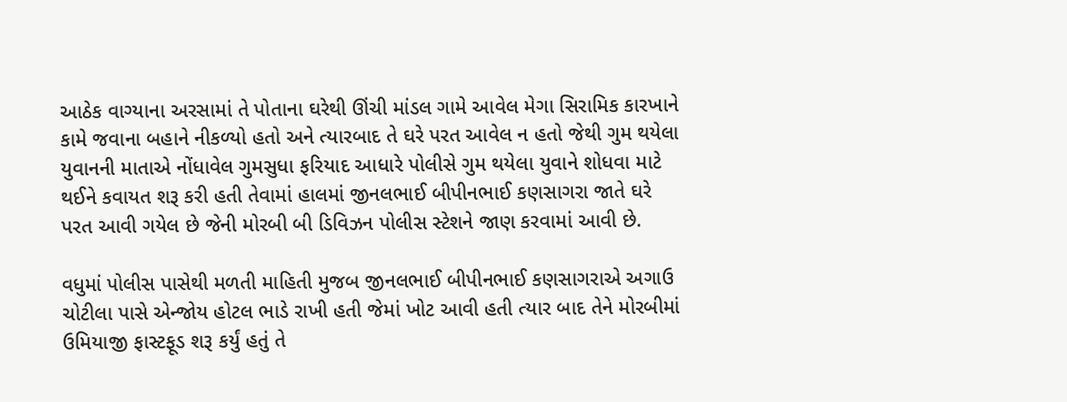આઠેક વાગ્યાના અરસામાં તે પોતાના ઘરેથી ઊંચી માંડલ ગામે આવેલ મેગા સિરામિક કારખાને કામે જવાના બહાને નીકળ્યો હતો અને ત્યારબાદ તે ઘરે પરત આવેલ ન હતો જેથી ગુમ થયેલા યુવાનની માતાએ નોંધાવેલ ગુમસુધા ફરિયાદ આધારે પોલીસે ગુમ થયેલા યુવાને શોધવા માટે થઈને કવાયત શરૂ કરી હતી તેવામાં હાલમાં જીનલભાઈ બીપીનભાઈ કણસાગરા જાતે ઘરે પરત આવી ગયેલ છે જેની મોરબી બી ડિવિઝન પોલીસ સ્ટેશને જાણ કરવામાં આવી છે.

વધુમાં પોલીસ પાસેથી મળતી માહિતી મુજબ જીનલભાઈ બીપીનભાઈ કણસાગરાએ અગાઉ ચોટીલા પાસે એન્જોય હોટલ ભાડે રાખી હતી જેમાં ખોટ આવી હતી ત્યાર બાદ તેને મોરબીમાં ઉમિયાજી ફાસ્ટફૂડ શરૂ કર્યું હતું તે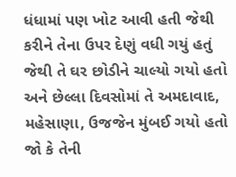ધંધામાં પણ ખોટ આવી હતી જેથી કરીને તેના ઉપર દેણું વધી ગયું હતું જેથી તે ઘર છોડીને ચાલ્યો ગયો હતો અને છેલ્લા દિવસોમાં તે અમદાવાદ, મહેસાણા, ઉજજેન મુંબઈ ગયો હતો જો કે તેની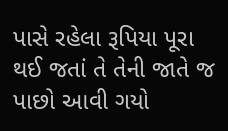પાસે રહેલા રૂપિયા પૂરા થઈ જતાં તે તેની જાતે જ પાછો આવી ગયો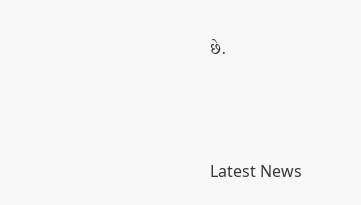છે.






Latest News